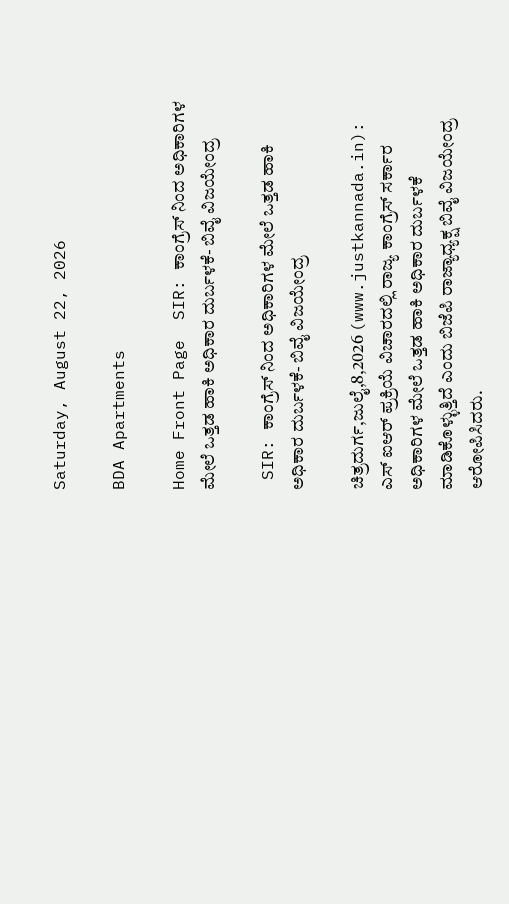Saturday, August 22, 2026

BDA Apartments

Home Front Page  SIR: ಕಾಂಗ್ರೆಸ್ ನಿಂದ ಅಧಿಕಾರಿಗಳ ಮೇಲೆ ಒತ್ತಡ ಹಾಕಿ ಅಧಿಕಾರ ದುರ್ಬಳಕೆ- ಬಿವೈ ವಿಜಯೇಂದ್ರ

 SIR: ಕಾಂಗ್ರೆಸ್ ನಿಂದ ಅಧಿಕಾರಿಗಳ ಮೇಲೆ ಒತ್ತಡ ಹಾಕಿ ಅಧಿಕಾರ ದುರ್ಬಳಕೆ- ಬಿವೈ ವಿಜಯೇಂದ್ರ

ಚಿತ್ರದುರ್ಗ,ಜುಲೈ,8,2026 (www.justkannada.in):  ಎಸ್ ಐಆರ್ ಪ್ರಕ್ರಿಯೆ ವಿಚಾರದಲ್ಲಿ ರಾಜ್ಯ ಕಾಂಗ್ರೆಸ್ ಸರ್ಕಾರ ಅಧಿಕಾರಿಗಳ ಮೇಲೆ ಒತ್ತಡ ಹಾಕಿ ಅಧಿಕಾರ ದುರ್ಬಳಕೆ ಮಾಡಿಕೊಳ್ಳುತ್ತಿದೆ ಎಂದು ಬಿಜೆಪಿ ರಾಜ್ಯಾಧ್ಯಕ್ಷ ಬಿವೈ ವಿಜಯೇಂದ್ರ ಆರೋಪಿಸಿದರು.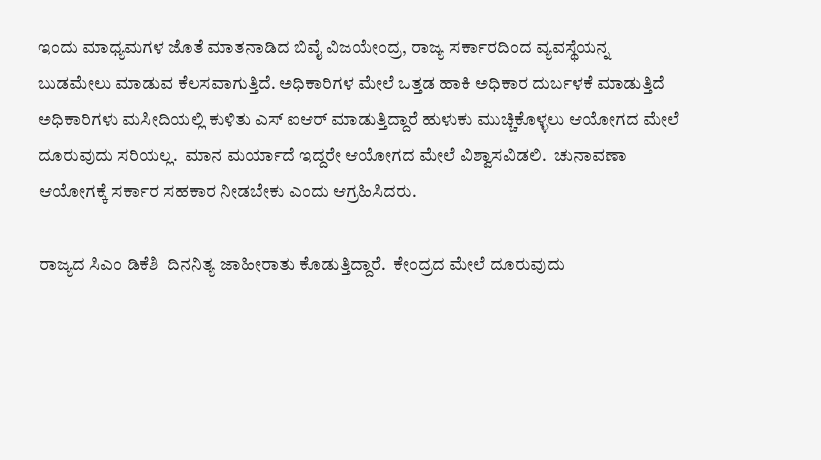ಇಂದು ಮಾಧ್ಯಮಗಳ ಜೊತೆ ಮಾತನಾಡಿದ ಬಿವೈ ವಿಜಯೇಂದ್ರ, ರಾಜ್ಯ ಸರ್ಕಾರದಿಂದ ವ್ಯವಸ್ಥೆಯನ್ನ ಬುಡಮೇಲು ಮಾಡುವ ಕೆಲಸವಾಗುತ್ತಿದೆ. ಅಧಿಕಾರಿಗಳ ಮೇಲೆ ಒತ್ತಡ ಹಾಕಿ ಅಧಿಕಾರ ದುರ್ಬಳಕೆ ಮಾಡುತ್ತಿದೆ ಅಧಿಕಾರಿಗಳು ಮಸೀದಿಯಲ್ಲಿ ಕುಳಿತು ಎಸ್ ಐಆರ್ ಮಾಡುತ್ತಿದ್ದಾರೆ ಹುಳುಕು ಮುಚ್ಚಿಕೊಳ್ಳಲು ಆಯೋಗದ ಮೇಲೆ ದೂರುವುದು ಸರಿಯಲ್ಲ.  ಮಾನ ಮರ್ಯಾದೆ ಇದ್ದರೇ ಆಯೋಗದ ಮೇಲೆ ವಿಶ್ವಾಸವಿಡಲಿ.  ಚುನಾವಣಾ ಆಯೋಗಕ್ಕೆ ಸರ್ಕಾರ ಸಹಕಾರ ನೀಡಬೇಕು ಎಂದು ಆಗ್ರಹಿಸಿದರು.

ರಾಜ್ಯದ ಸಿಎಂ ಡಿಕೆಶಿ  ದಿನನಿತ್ಯ ಜಾಹೀರಾತು ಕೊಡುತ್ತಿದ್ದಾರೆ.  ಕೇಂದ್ರದ ಮೇಲೆ ದೂರುವುದು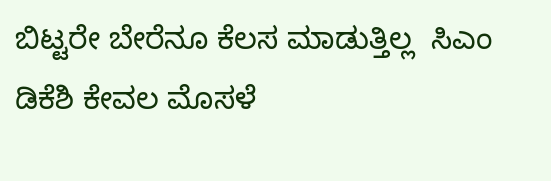ಬಿಟ್ಟರೇ ಬೇರೆನೂ ಕೆಲಸ ಮಾಡುತ್ತಿಲ್ಲ  ಸಿಎಂ ಡಿಕೆಶಿ ಕೇವಲ ಮೊಸಳೆ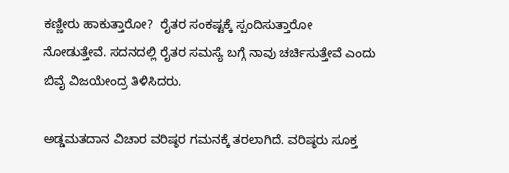ಕಣ್ಣೀರು ಹಾಕುತ್ತಾರೋ?  ರೈತರ ಸಂಕಷ್ಟಕ್ಕೆ ಸ್ಪಂದಿಸುತ್ತಾರೋ ನೋಡುತ್ತೇವೆ. ಸದನದಲ್ಲಿ ರೈತರ ಸಮಸ್ಯೆ ಬಗ್ಗೆ ನಾವು ಚರ್ಚಿಸುತ್ತೇವೆ ಎಂದು ಬಿವೈ ವಿಜಯೇಂದ್ರ ತಿಳಿಸಿದರು.

ಅಡ್ಡಮತದಾನ ವಿಚಾರ ವರಿಷ್ಠರ ಗಮನಕ್ಕೆ ತರಲಾಗಿದೆ. ವರಿಷ್ಠರು ಸೂಕ್ತ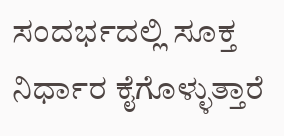ಸಂದರ್ಭದಲ್ಲಿ ಸೂಕ್ತ ನಿರ್ಧಾರ ಕೈಗೊಳ್ಳುತ್ತಾರೆ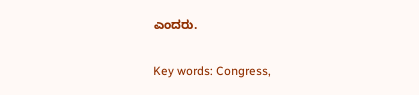ಎಂದರು.

Key words: Congress,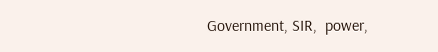Government, SIR,  power,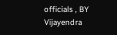officials , BY Vijayendra